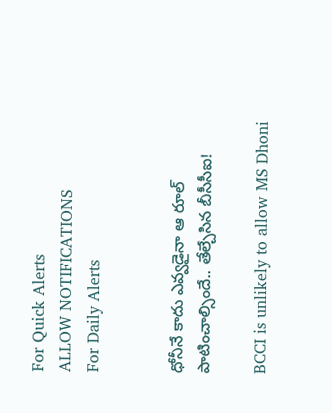For Quick Alerts
ALLOW NOTIFICATIONS
For Daily Alerts


ధోనీనే కాదు ఎవ్వడైనా ఆ రూల్ పాటించాల్సిందే.. తేల్చేసిన బీసీసీఐ!

BCCI is unlikely to allow MS Dhoni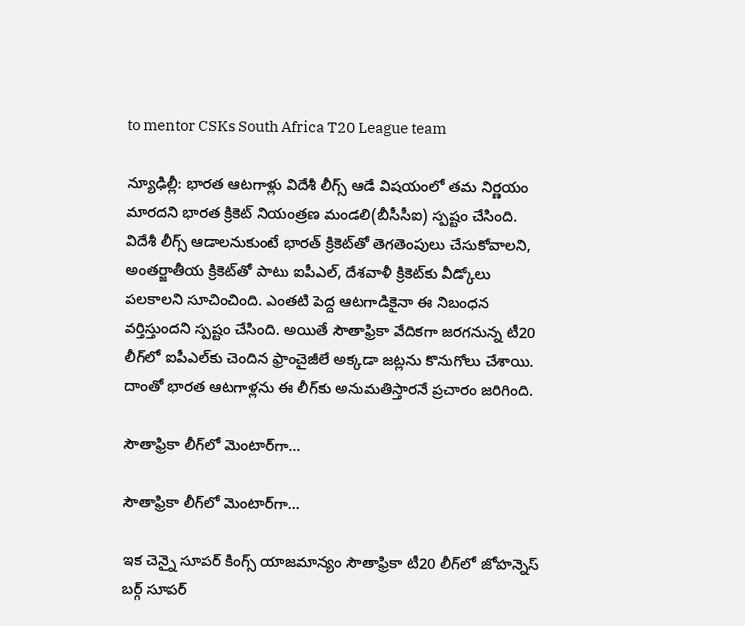to mentor CSKs South Africa T20 League team

న్యూఢిల్లీ: భారత ఆటగాళ్లు విదేశీ లీగ్స్ ఆడే విషయంలో తమ నిర్ణయం మారదని భారత క్రికెట్ నియంత్రణ మండలి(బీసీసీఐ) స్పష్టం చేసింది. విదేశీ లీగ్స్ ఆడాలనుకుంటే భారత్ క్రికెట్‌తో తెగతెంపులు చేసుకోవాలని, అంతర్జాతీయ క్రికెట్‌తో పాటు ఐపీఎల్, దేశవాళీ క్రికెట్‌కు వీడ్కోలు పలకాలని సూచించింది. ఎంతటి పెద్ద ఆటగాడికైనా ఈ నిబంధన వర్తిస్తుందని స్పష్టం చేసింది. అయితే సౌతాఫ్రికా వేదికగా జరగనున్న టీ20 లీగ్‌లో ఐపీఎల్‌కు చెందిన ఫ్రాంచైజీలే అక్కడా జట్లను కొనుగోలు చేశాయి. దాంతో భారత ఆటగాళ్లను ఈ లీగ్‌‌కు అనుమతిస్తారనే ప్రచారం జరిగింది.

సౌతాఫ్రికా లీగ్‌లో మెంటార్‌గా...

సౌతాఫ్రికా లీగ్‌లో మెంటార్‌గా...

ఇక చెన్నై సూపర్ కింగ్స్ యాజమాన్యం సౌతాఫ్రికా టీ20 లీగ్‌లో జోహన్నెస్ బర్గ్ సూపర్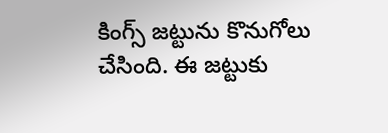కింగ్స్ జట్టును కొనుగోలు చేసింది. ఈ జట్టుకు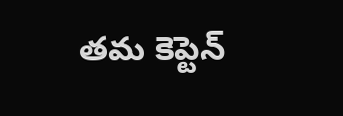తమ కెప్టెన్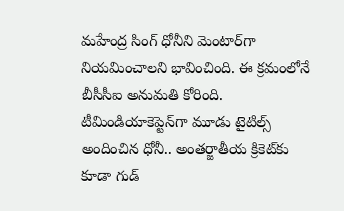మహేంద్ర సింగ్ ధోనీని మెంటార్‌గా నియమించాలని భావించింది. ఈ క్రమంలోనే బీసీసీఐ అనుమతి కోరింది. టీమిండియాకెప్టెన్‌గా మూడు టైటిల్స్ అందించిన ధోనీ.. అంతర్జాతీయ క్రికెట్‌కు కూడా గుడ్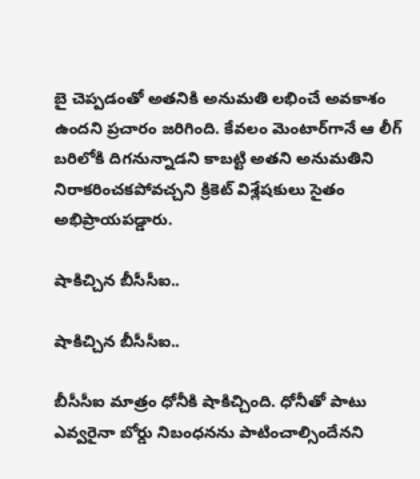బై చెప్పడంతో అతనికి అనుమతి లభించే అవకాశం ఉందని ప్రచారం జరిగింది. కేవలం మెంటార్‌గానే ఆ లీగ్‌ బరిలోకి దిగనున్నాడని కాబట్టి అతని అనుమతిని నిరాకరించకపోవచ్చని క్రికెట్ విశ్లేషకులు సైతం అభిప్రాయపడ్డారు.

షాకిచ్చిన బీసీసీఐ..

షాకిచ్చిన బీసీసీఐ..

బీసీసీఐ మాత్రం ధోనీకి షాకిచ్చింది. ధోనీతో పాటు ఎవ్వరైనా బోర్డు నిబంధనను పాటించాల్సిందేనని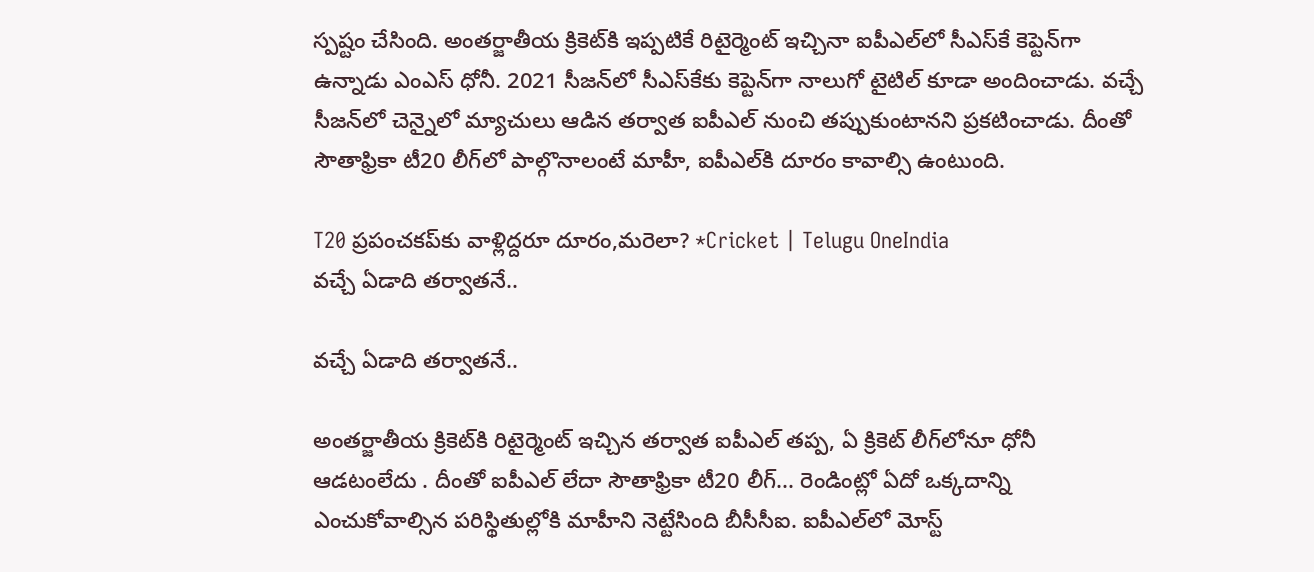స్పష్టం చేసింది. అంతర్జాతీయ క్రికెట్‌కి ఇప్పటికే రిటైర్మెంట్ ఇచ్చినా ఐపీఎల్‌లో సీఎస్‌కే కెప్టెన్‌గా ఉన్నాడు ఎంఎస్ ధోనీ. 2021 సీజన్‌లో సీఎస్‌కేకు కెప్టెన్‌గా నాలుగో టైటిల్ కూడా అందించాడు. వచ్చే సీజన్‌లో చెన్నైలో మ్యాచులు ఆడిన తర్వాత ఐపీఎల్ నుంచి తప్పుకుంటానని ప్రకటించాడు. దీంతో సౌతాఫ్రికా టీ20 లీగ్‌లో పాల్గొనాలంటే మాహీ, ఐపీఎల్‌కి దూరం కావాల్సి ఉంటుంది.

T20 ప్రపంచకప్‌కు వాళ్లిద్దరూ దూరం,మరెలా? *Cricket | Telugu OneIndia
వచ్చే ఏడాది తర్వాతనే..

వచ్చే ఏడాది తర్వాతనే..

అంతర్జాతీయ క్రికెట్‌కి రిటైర్మెంట్ ఇచ్చిన తర్వాత ఐపీఎల్ తప్ప, ఏ క్రికెట్ లీగ్‌లోనూ ధోనీ ఆడటంలేదు . దీంతో ఐపీఎల్ లేదా సౌతాఫ్రికా టీ20 లీగ్‌... రెండింట్లో ఏదో ఒక్కదాన్ని ఎంచుకోవాల్సిన పరిస్థితుల్లోకి మాహీని నెట్టేసింది బీసీసీఐ. ఐపీఎల్‌లో మోస్ట్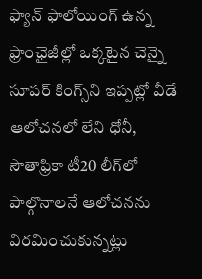ఫ్యాన్ ఫాలోయింగ్ ఉన్న ఫ్రాంఛైజీల్లో ఒక్కటైన చెన్నై సూపర్ కింగ్స్‌ని ఇప్పట్లో వీడే ఆలోచనలో లేని ధోనీ, సౌతాఫ్రికా టీ20 లీగ్‌లో పాల్గొనాలనే ఆలోచనను విరమించుకున్నట్లు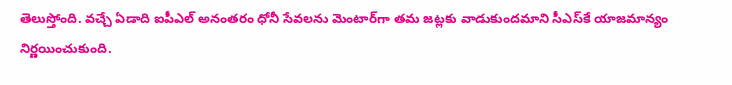తెలుస్తోంది. వచ్చే ఏడాది ఐపీఎల్ అనంతరం ధోనీ సేవలను మెంటార్‌గా తమ జట్లకు వాడుకుందమాని సీఎస్‌కే యాజమాన్యం నిర్ణయించుకుంది.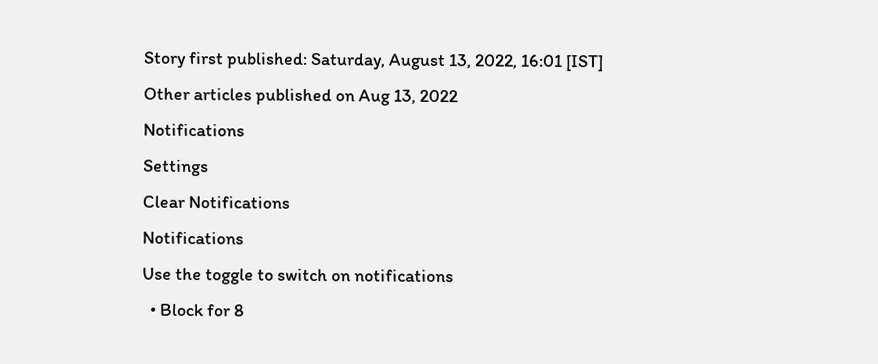Story first published: Saturday, August 13, 2022, 16:01 [IST]
Other articles published on Aug 13, 2022
Notifications
Settings
Clear Notifications
Notifications
Use the toggle to switch on notifications
  • Block for 8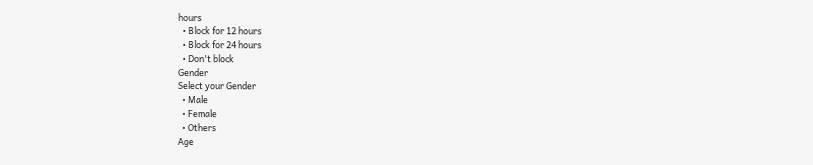hours
  • Block for 12 hours
  • Block for 24 hours
  • Don't block
Gender
Select your Gender
  • Male
  • Female
  • Others
Age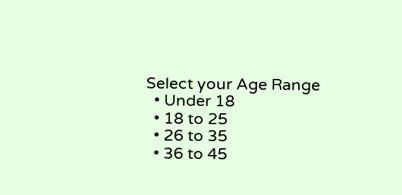Select your Age Range
  • Under 18
  • 18 to 25
  • 26 to 35
  • 36 to 45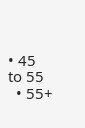• 45 to 55
  • 55+